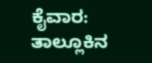ಕೈವಾರ: ತಾಲ್ಲೂಕಿನ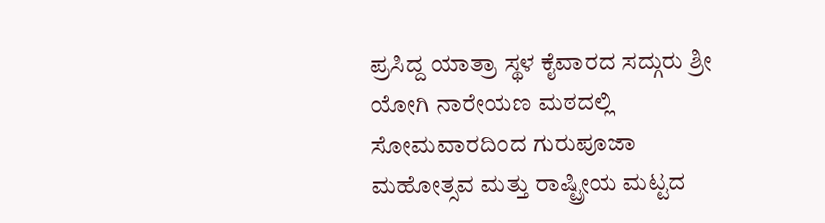ಪ್ರಸಿದ್ದ ಯಾತ್ರಾ ಸ್ಥಳ ಕೈವಾರದ ಸದ್ಗುರು ಶ್ರೀ ಯೋಗಿ ನಾರೇಯಣ ಮಠದಲ್ಲಿ ಸೋಮವಾರದಿಂದ ಗುರುಪೂಜಾ ಮಹೋತ್ಸವ ಮತ್ತು ರಾಷ್ಟ್ರೀಯ ಮಟ್ಟದ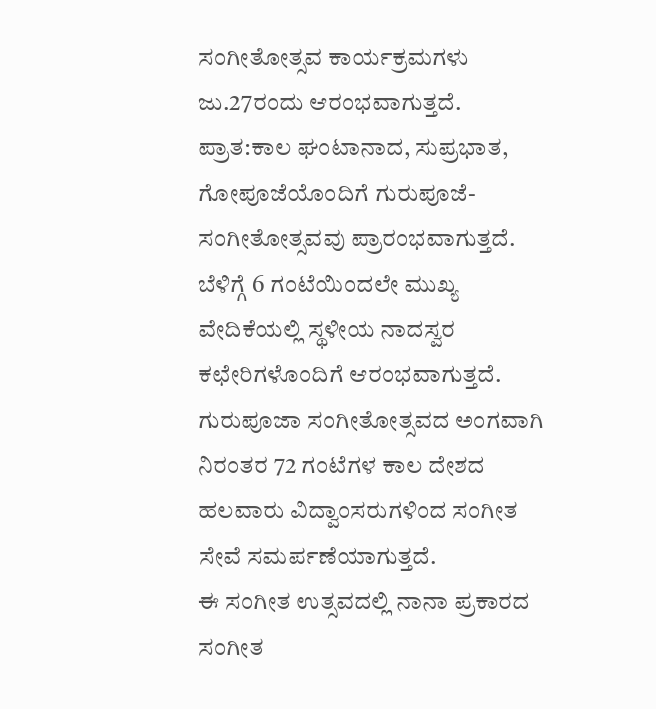ಸಂಗೀತೋತ್ಸವ ಕಾರ್ಯಕ್ರಮಗಳು ಜು.27ರಂದು ಆರಂಭವಾಗುತ್ತದೆ.
ಪ್ರಾತ:ಕಾಲ ಘಂಟಾನಾದ, ಸುಪ್ರಭಾತ, ಗೋಪೂಜೆಯೊಂದಿಗೆ ಗುರುಪೂಜೆ-ಸಂಗೀತೋತ್ಸವವು ಪ್ರಾರಂಭವಾಗುತ್ತದೆ. ಬೆಳಿಗ್ಗೆ 6 ಗಂಟೆಯಿಂದಲೇ ಮುಖ್ಯ ವೇದಿಕೆಯಲ್ಲಿ ಸ್ಥಳೀಯ ನಾದಸ್ವರ ಕಛೇರಿಗಳೊಂದಿಗೆ ಆರಂಭವಾಗುತ್ತದೆ. ಗುರುಪೂಜಾ ಸಂಗೀತೋತ್ಸವದ ಅಂಗವಾಗಿ ನಿರಂತರ 72 ಗಂಟೆಗಳ ಕಾಲ ದೇಶದ ಹಲವಾರು ವಿದ್ವಾಂಸರುಗಳಿಂದ ಸಂಗೀತ ಸೇವೆ ಸಮರ್ಪಣೆಯಾಗುತ್ತದೆ.
ಈ ಸಂಗೀತ ಉತ್ಸವದಲ್ಲಿ ನಾನಾ ಪ್ರಕಾರದ ಸಂಗೀತ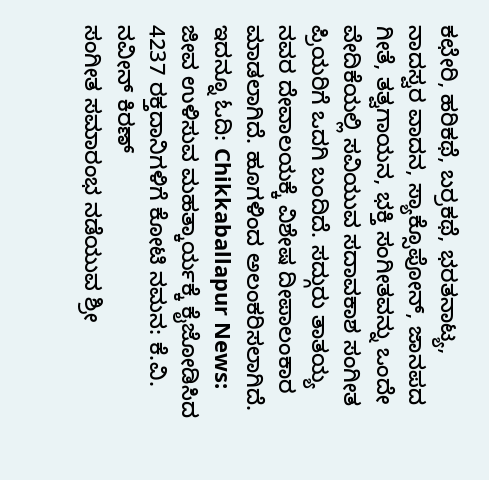ಕಛೇರಿ, ಹರಿಕಥೆ, ಬರ್ರಕಥೆ, ಭರತನಾಟ್ಯ, ನಾದಸ್ವರ ವಾದನ, ಸ್ಯಾಕ್ಸೊಪೋನ್, ಜಾನಪದ ಗೀತೆ, ತತ್ವಗಾಯನ, ಭಕ್ತಿ ಸಂಗೀತವನ್ನು ಒಂದೇ ವೇದಿಕೆಯಲ್ಲಿ ಸವಿಯುವ ಸದಾವಕಾಶ ಸಂಗೀತ ಪ್ರಿಯರಿಗೆ ಒದಗಿ ಬಂದಿದೆ. ಸದ್ಗುರು ತಾತಯ್ಯ ನವರ ದೇವಾಲಯಕ್ಕೆ ವಿಶೇಷ ದೀಪಾಲಂಕಾರ ಮಾಡಲಾಗಿದೆ. ಹೂಗಳಿಂದ ಅಲಂಕರಿಸಲಾಗಿದೆ.
ಇದನ್ನೂ ಓದಿ: Chikkaballapur News: ಜೀವ ಉಳಿಸುವ ಮಹತ್ಕಾರ್ಯಕ್ಕೆ ಕೈಜೋಡಿಸಿದ 4237 ರಕ್ತದಾನಿಗಳಿಗೆ ಕೋಟಿ ನಮನ: ಕೆ.ವಿ. ನವೀನ್ ಕಿರಣ್
ಸಂಗೀತ ಸಮಾರಂಭ ನಡೆಯುವ ಶ್ರೀ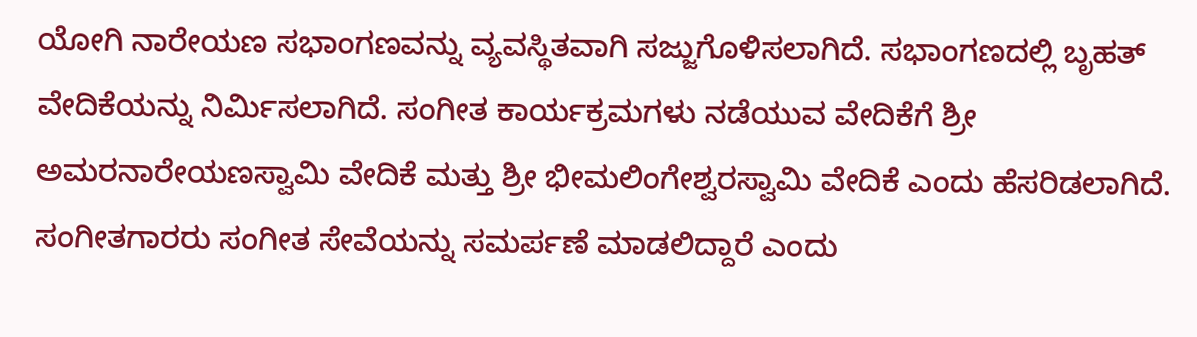ಯೋಗಿ ನಾರೇಯಣ ಸಭಾಂಗಣವನ್ನು ವ್ಯವಸ್ಥಿತವಾಗಿ ಸಜ್ಜುಗೊಳಿಸಲಾಗಿದೆ. ಸಭಾಂಗಣದಲ್ಲಿ ಬೃಹತ್ ವೇದಿಕೆಯನ್ನು ನಿರ್ಮಿಸಲಾಗಿದೆ. ಸಂಗೀತ ಕಾರ್ಯಕ್ರಮಗಳು ನಡೆಯುವ ವೇದಿಕೆಗೆ ಶ್ರೀ ಅಮರನಾರೇಯಣಸ್ವಾಮಿ ವೇದಿಕೆ ಮತ್ತು ಶ್ರೀ ಭೀಮಲಿಂಗೇಶ್ವರಸ್ವಾಮಿ ವೇದಿಕೆ ಎಂದು ಹೆಸರಿಡಲಾಗಿದೆ. ಸಂಗೀತಗಾರರು ಸಂಗೀತ ಸೇವೆಯನ್ನು ಸಮರ್ಪಣೆ ಮಾಡಲಿದ್ದಾರೆ ಎಂದು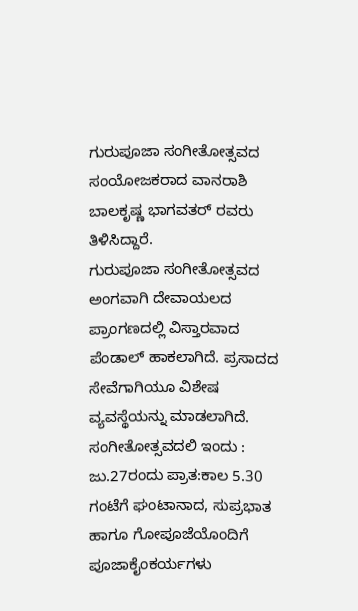ಗುರುಪೂಜಾ ಸಂಗೀತೋತ್ಸವದ ಸಂಯೋಜಕರಾದ ವಾನರಾಶಿ ಬಾಲಕೃಷ್ಣ ಭಾಗವತರ್ ರವರು ತಿಳಿಸಿದ್ದಾರೆ.
ಗುರುಪೂಜಾ ಸಂಗೀತೋತ್ಸವದ ಅಂಗವಾಗಿ ದೇವಾಯಲದ ಪ್ರಾಂಗಣದಲ್ಲಿ ವಿಸ್ತಾರವಾದ ಪೆಂಡಾಲ್ ಹಾಕಲಾಗಿದೆ. ಪ್ರಸಾದದ ಸೇವೆಗಾಗಿಯೂ ವಿಶೇಷ ವ್ಯವಸ್ಥೆಯನ್ನು ಮಾಡಲಾಗಿದೆ.
ಸಂಗೀತೋತ್ಸವದಲಿ ಇಂದು : ಜು.27ರಂದು ಪ್ರಾತ:ಕಾಲ 5.30 ಗಂಟೆಗೆ ಘಂಟಾನಾದ, ಸುಪ್ರಭಾತ ಹಾಗೂ ಗೋಪೂಜೆಯೊಂದಿಗೆ ಪೂಜಾಕೈಂಕರ್ಯಗಳು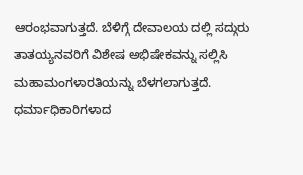ಆರಂಭವಾಗುತ್ತದೆ. ಬೆಳಿಗ್ಗೆ ದೇವಾಲಯ ದಲ್ಲಿ ಸದ್ಗುರು ತಾತಯ್ಯನವರಿಗೆ ವಿಶೇಷ ಅಭಿಷೇಕವನ್ನು ಸಲ್ಲಿಸಿ ಮಹಾಮಂಗಳಾರತಿಯನ್ನು ಬೆಳಗಲಾಗುತ್ತದೆ. ಧರ್ಮಾಧಿಕಾರಿಗಳಾದ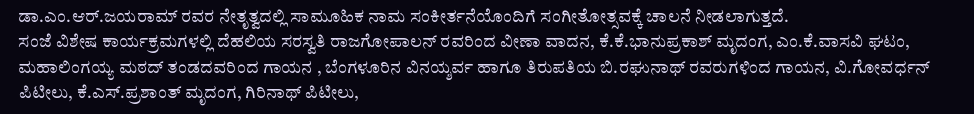ಡಾ.ಎಂ.ಆರ್.ಜಯರಾಮ್ ರವರ ನೇತೃತ್ವದಲ್ಲಿ ಸಾಮೂಹಿಕ ನಾಮ ಸಂಕೀರ್ತನೆಯೊಂದಿಗೆ ಸಂಗೀತೋತ್ಸವಕ್ಕೆ ಚಾಲನೆ ನೀಡಲಾಗುತ್ತದೆ.
ಸಂಜೆ ವಿಶೇಷ ಕಾರ್ಯಕ್ರಮಗಳಲ್ಲಿ ದೆಹಲಿಯ ಸರಸ್ವತಿ ರಾಜಗೋಪಾಲನ್ ರವರಿಂದ ವೀಣಾ ವಾದನ, ಕೆ.ಕೆ.ಭಾನುಪ್ರಕಾಶ್ ಮೃದಂಗ, ಎಂ.ಕೆ.ವಾಸವಿ ಘಟಂ, ಮಹಾಲಿಂಗಯ್ಯ ಮಠದ್ ತಂಡದವರಿಂದ ಗಾಯನ , ಬೆಂಗಳೂರಿನ ವಿನಯ್ಶರ್ವ ಹಾಗೂ ತಿರುಪತಿಯ ಬಿ.ರಘುನಾಥ್ ರವರುಗಳಿಂದ ಗಾಯನ, ವಿ.ಗೋವರ್ಧನ್ ಪಿಟೀಲು, ಕೆ.ಎಸ್.ಪ್ರಶಾಂತ್ ಮೃದಂಗ, ಗಿರಿನಾಥ್ ಪಿಟೀಲು,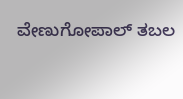ವೇಣುಗೋಪಾಲ್ ತಬಲ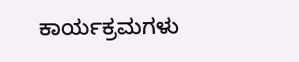ಕಾರ್ಯಕ್ರಮಗಳು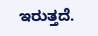ಇರುತ್ತದೆ.